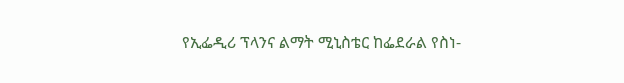የኢፌዲሪ ፕላንና ልማት ሚኒስቴር ከፌደራል የስነ-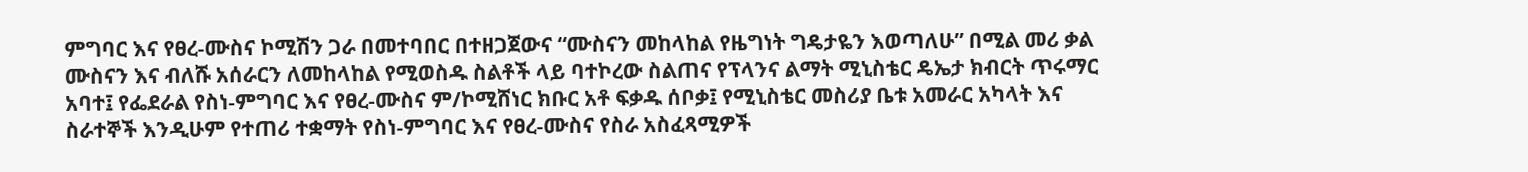ምግባር እና የፀረ-ሙስና ኮሚሽን ጋራ በመተባበር በተዘጋጀውና “ሙስናን መከላከል የዜግነት ግዴታዬን እወጣለሁ” በሚል መሪ ቃል ሙስናን እና ብለሹ አሰራርን ለመከላከል የሚወስዱ ስልቶች ላይ ባተኮረው ስልጠና የፕላንና ልማት ሚኒስቴር ዴኤታ ክብርት ጥሩማር አባተ፤ የፌደራል የስነ-ምግባር እና የፀረ-ሙስና ም/ኮሚሸነር ክቡር አቶ ፍቃዱ ሰቦቃ፤ የሚኒስቴር መስሪያ ቤቱ አመራር አካላት እና ስራተኞች እንዲሁም የተጠሪ ተቋማት የስነ-ምግባር እና የፀረ-ሙስና የስራ አስፈጻሚዎች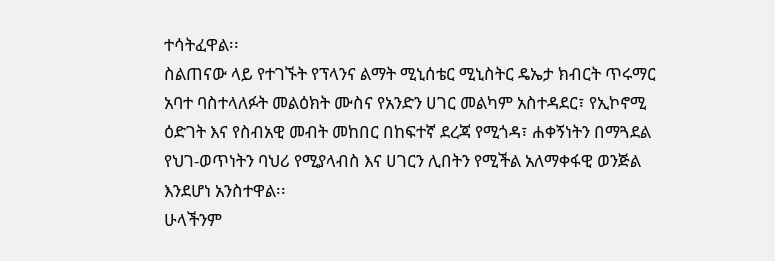ተሳትፈዋል፡፡
ስልጠናው ላይ የተገኙት የፕላንና ልማት ሚኒሰቴር ሚኒስትር ዴኤታ ክብርት ጥሩማር አባተ ባስተላለፉት መልዕክት ሙስና የአንድን ሀገር መልካም አስተዳደር፣ የኢኮኖሚ ዕድገት እና የስብአዊ መብት መከበር በከፍተኛ ደረጃ የሚጎዳ፣ ሐቀኝነትን በማጓደል የህገ-ወጥነትን ባህሪ የሚያላብስ እና ሀገርን ሊበትን የሚችል አለማቀፋዊ ወንጅል እንደሆነ አንስተዋል፡፡
ሁላችንም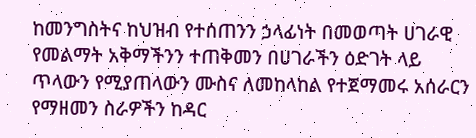ከመንግስትና ከህዝብ የተሰጠንን ኃላፊነት በመወጣት ሀገራዊ የመልማት አቅማችንን ተጠቅመን በሀገራችን ዕድገት ላይ ጥላውን የሚያጠላውን ሙስና ለመከላከል የተጀማመሩ አሰራርን የማዘመን ስራዎችን ከዳር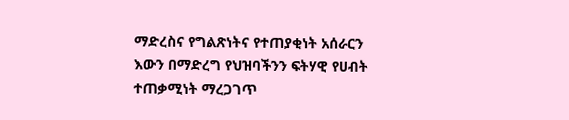ማድረስና የግልጽነትና የተጠያቂነት አሰራርን እውን በማድረግ የህዝባችንን ፍትሃዊ የሀብት ተጠቃሚነት ማረጋገጥ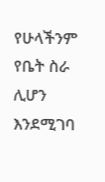የሁላችንም የቤት ስራ ሊሆን እንደሚገባ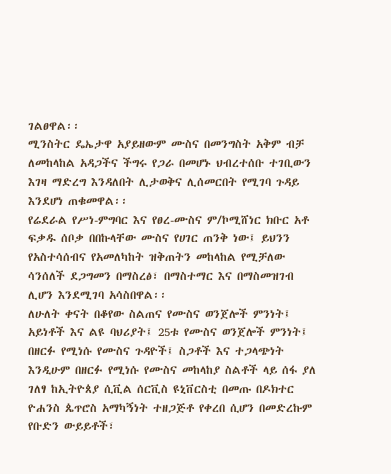ገልፀዋል፡፡
ሚንስትር ዴኤታዋ አያይዘውም ሙስና በመንግስት አቅም ብቻ ለመከላከል አዳጋችና ችግሩ የጋራ በመሆኑ ህብረተሰቡ ተገቢውን እገዛ ማድረግ እንዳለበት ሊታወቅና ሊሰመርበት የሚገባ ጉዳይ እንደሆነ ጠቁመዋል፡፡
የሬደራል የሥነ-ምግባር እና የፀረ-ሙስና ም/ኮሚሸነር ክቡር አቶ ፍቃዱ ሰቦቃ በበኩላቸው ሙስና የሀገር ጠንቅ ነው፤ ይህንን የአስተሳሰብና የአመለካከት ዝቅጠትን መከላከል የሚቻለው ሳንሰለች ደጋግመን በማስረፅ፣ በማስተማር እና በማስመዝገብ ሊሆን እንደሚገባ አሳስበዋል፡፡
ለሁለት ቀናት በቆየው ስልጠና የሙስና ወንጀሎች ምንነት፤ አይነቶች እና ልዩ ባህሪያት፤ 25ቱ የሙስና ወንጀሎች ምንነት፤ በዘርፉ የሚነሱ የሙስና ጉዳዮች፤ ስጋቶች እና ተጋላጭነት እንዲሁም በዘርፉ የሚነሱ የሙስና መከላከያ ስልቶች ላይ ሰፋ ያለ ገለፃ ከኢትዮጰያ ሲቪል ሰርቪስ ዩኒቨርስቲ በመጡ በዶክተር ዮሐንስ ጴጥሮስ አማካኝነት ተዘጋጅቶ የቀረበ ሲሆን በመድረኩም የቡድን ውይይቶች፣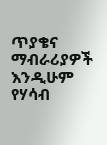ጥያቄና ማብራሪያዎች እንዲሁም የሃሳብ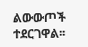ልውውጦች ተደርገዋል፡፡